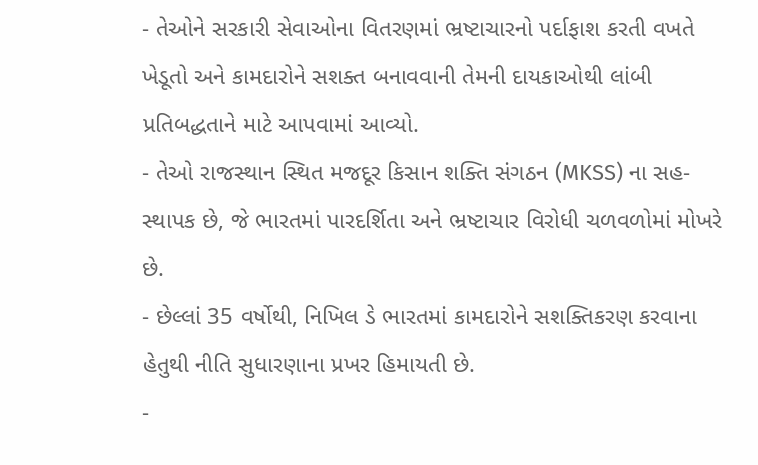- તેઓને સરકારી સેવાઓના વિતરણમાં ભ્રષ્ટાચારનો પર્દાફાશ કરતી વખતે ખેડૂતો અને કામદારોને સશક્ત બનાવવાની તેમની દાયકાઓથી લાંબી પ્રતિબદ્ધતાને માટે આપવામાં આવ્યો.
- તેઓ રાજસ્થાન સ્થિત મજદૂર કિસાન શક્તિ સંગઠન (MKSS) ના સહ-સ્થાપક છે, જે ભારતમાં પારદર્શિતા અને ભ્રષ્ટાચાર વિરોધી ચળવળોમાં મોખરે છે.
- છેલ્લાં 35 વર્ષોથી, નિખિલ ડે ભારતમાં કામદારોને સશક્તિકરણ કરવાના હેતુથી નીતિ સુધારણાના પ્રખર હિમાયતી છે.
-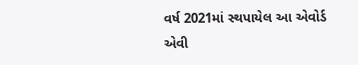વર્ષ 2021માં સ્થપાયેલ આ એવોર્ડ એવી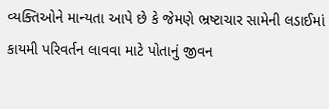વ્યક્તિઓને માન્યતા આપે છે કે જેમણે ભ્રષ્ટાચાર સામેની લડાઈમાં કાયમી પરિવર્તન લાવવા માટે પોતાનું જીવન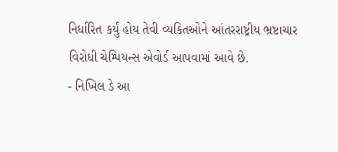નિર્ધારિત કર્યું હોય તેવી વ્યકિતઓને આંતરરાષ્ટ્રીય ભ્રષ્ટાચાર વિરોધી ચેમ્પિયન્સ એવોર્ડ આપવામાં આવે છે.
- નિખિલ ડે આ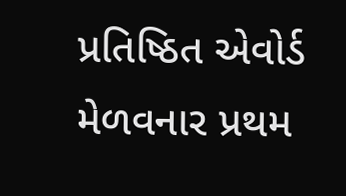પ્રતિષ્ઠિત એવોર્ડ મેળવનાર પ્રથમ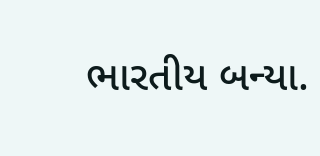ભારતીય બન્યા.